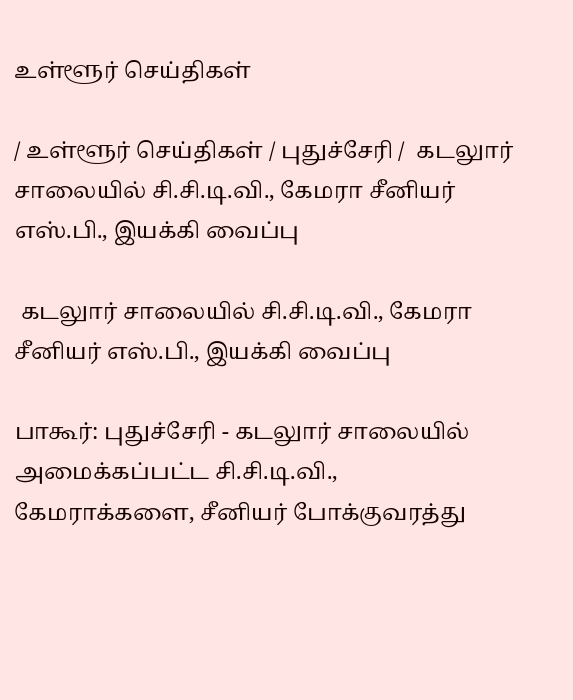உள்ளூர் செய்திகள்

/ உள்ளூர் செய்திகள் / புதுச்சேரி /  கடலுார் சாலையில் சி.சி.டி.வி., கேமரா சீனியர் எஸ்.பி., இயக்கி வைப்பு

 கடலுார் சாலையில் சி.சி.டி.வி., கேமரா சீனியர் எஸ்.பி., இயக்கி வைப்பு

பாகூர்: புதுச்சேரி - கடலுார் சாலையில் அமைக்கப்பட்ட சி.சி.டி.வி., கேமராக்களை, சீனியர் போக்குவரத்து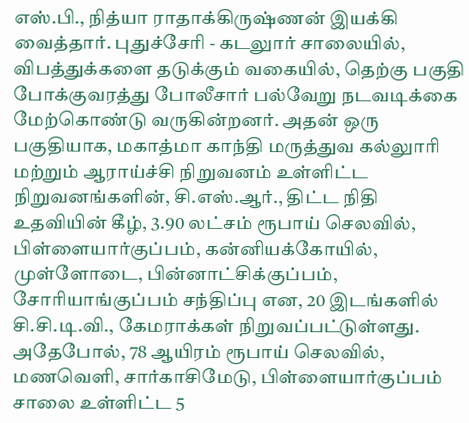எஸ்.பி., நித்யா ராதாக்கிருஷ்ணன் இயக்கி வைத்தார். புதுச்சேரி - கடலுார் சாலையில், விபத்துக்களை தடுக்கும் வகையில், தெற்கு பகுதி போக்குவரத்து போலீசார் பல்வேறு நடவடிக்கை மேற்கொண்டு வருகின்றனர். அதன் ஒரு பகுதியாக, மகாத்மா காந்தி மருத்துவ கல்லுாரி மற்றும் ஆராய்ச்சி நிறுவனம் உள்ளிட்ட நிறுவனங்களின், சி.எஸ்.ஆர்., திட்ட நிதி உதவியின் கீழ், 3.90 லட்சம் ரூபாய் செலவில், பிள்ளையார்குப்பம், கன்னியக்கோயில், முள்ளோடை, பின்னாட்சிக்குப்பம், சோரியாங்குப்பம் சந்திப்பு என, 20 இடங்களில் சி.சி.டி.வி., கேமராக்கள் நிறுவப்பட்டுள்ளது. அதேபோல், 78 ஆயிரம் ரூபாய் செலவில், மணவெளி, சார்காசிமேடு, பிள்ளையார்குப்பம் சாலை உள்ளிட்ட 5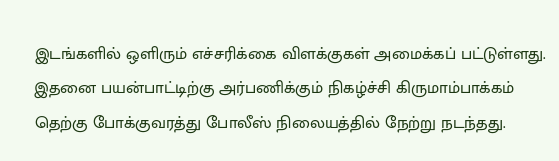இடங்களில் ஒளிரும் எச்சரிக்கை விளக்குகள் அமைக்கப் பட்டுள்ளது. இதனை பயன்பாட்டிற்கு அர்பணிக்கும் நிகழ்ச்சி கிருமாம்பாக்கம் தெற்கு போக்குவரத்து போலீஸ் நிலையத்தில் நேற்று நடந்தது.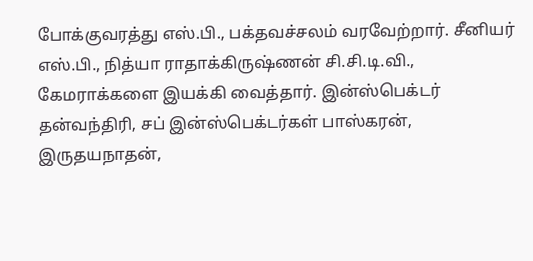போக்குவரத்து எஸ்.பி., பக்தவச்சலம் வரவேற்றார். சீனியர் எஸ்.பி., நித்யா ராதாக்கிருஷ்ணன் சி.சி.டி.வி., கேமராக்களை இயக்கி வைத்தார். இன்ஸ்பெக்டர் தன்வந்திரி, சப் இன்ஸ்பெக்டர்கள் பாஸ்கரன், இருதயநாதன்,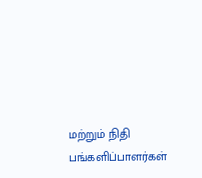மற்றும் நிதி பங்களிப்பாளர்கள்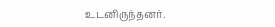உடனிருந்தனர்.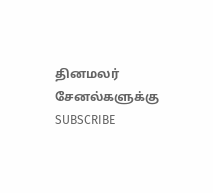தினமலர் சேனல்களுக்கு SUBSCRIBE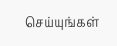செய்யுங்கள்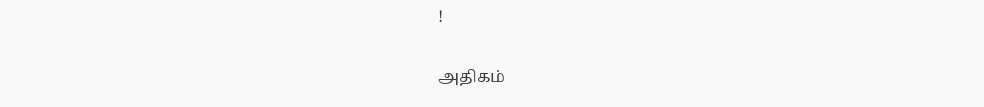!

அதிகம்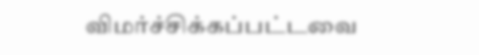விமர்ச்சிக்கப்பட்டவை